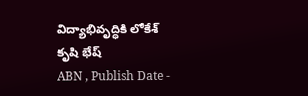విద్యాభివృద్ధికి లోకేశ్ కృషి భేష్
ABN , Publish Date -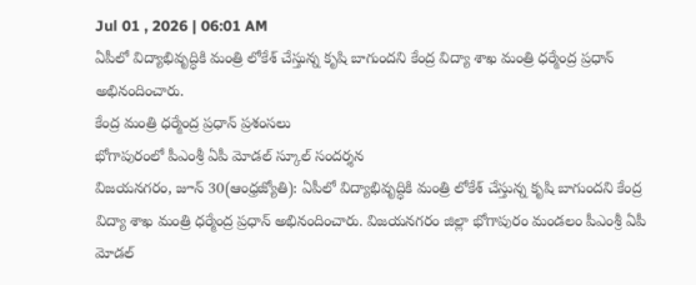Jul 01 , 2026 | 06:01 AM
ఏపీలో విద్యాభివృద్ధికి మంత్రి లోకేశ్ చేస్తున్న కృషి బాగుందని కేంద్ర విద్యా శాఖ మంత్రి ధర్మేంద్ర ప్రధాన్ అభినందించారు.
కేంద్ర మంత్రి ధర్మేంద్ర ప్రధాన్ ప్రశంసలు
భోగాపురంలో పీఎంశ్రీ ఏపీ మోడల్ స్కూల్ సందర్శన
విజయనగరం, జూన్ 30(ఆంధ్రజ్యోతి): ఏపీలో విద్యాభివృద్ధికి మంత్రి లోకేశ్ చేస్తున్న కృషి బాగుందని కేంద్ర విద్యా శాఖ మంత్రి ధర్మేంద్ర ప్రధాన్ అభినందించారు. విజయనగరం జిల్లా భోగాపురం మండలం పీఎంశ్రీ ఏపీ మోడల్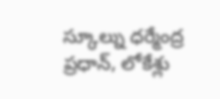స్కూల్ను ధర్మేంద్ర ప్రధాన్, లోకేశ్లు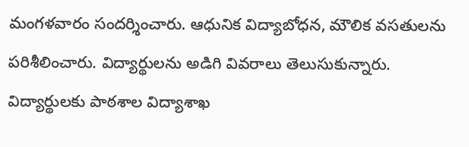మంగళవారం సందర్శించారు. ఆధునిక విద్యాబోధన, మౌలిక వసతులను పరిశీలించారు. విద్యార్థులను అడిగి వివరాలు తెలుసుకున్నారు. విద్యార్థులకు పాఠశాల విద్యాశాఖ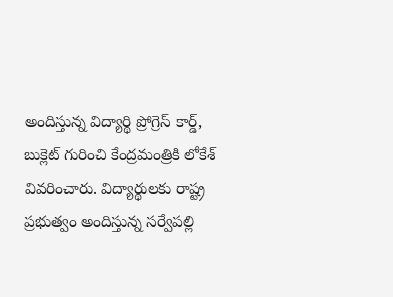అందిస్తున్న విద్యార్థి ప్రోగ్రెస్ కార్డ్, బుక్లెట్ గురించి కేంద్రమంత్రికి లోకేశ్ వివరించారు. విద్యార్థులకు రాష్ట్ర ప్రభుత్వం అందిస్తున్న సర్వేపల్లి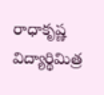రాధాకృష్ణ విద్యార్థిమిత్ర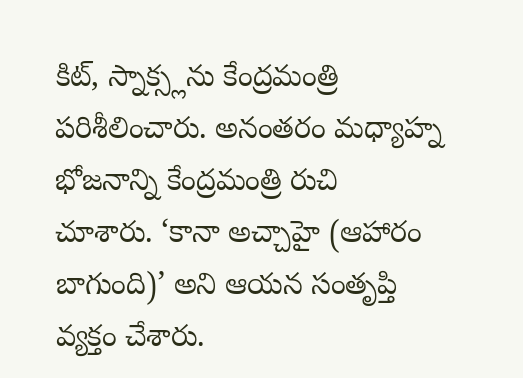కిట్, స్నాక్స్లను కేంద్రమంత్రి పరిశీలించారు. అనంతరం మధ్యాహ్న భోజనాన్ని కేంద్రమంత్రి రుచి చూశారు. ‘కానా అచ్చాహై (ఆహారం బాగుంది)’ అని ఆయన సంతృప్తి వ్యక్తం చేశారు.